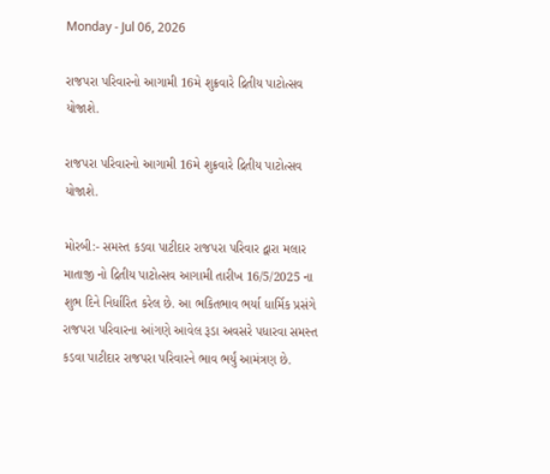Monday - Jul 06, 2026

રાજપરા પરિવારનો આગામી 16મે શુક્રવારે દ્રિતીય પાટોત્સવ યોજાશે.

રાજપરા પરિવારનો આગામી 16મે શુક્રવારે દ્રિતીય પાટોત્સવ યોજાશે.

મોરબી:- સમસ્ત કડવા પાટીદાર રાજપરા પરિવાર દ્વારા મલાર માતાજી નો દ્રિતીય પાટોત્સવ આગામી તારીખ 16/5/2025 ના શુભ દિને નિર્ધારિત કરેલ છે. આ ભકિતભાવ ભર્યા ધાર્મિક પ્રસંગે રાજપરા પરિવારના આંગણે આવેલ રૂડા અવસરે પધારવા સમસ્ત કડવા પાટીદાર રાજપરા પરિવારને ભાવ ભર્યું આમંત્રણ છે.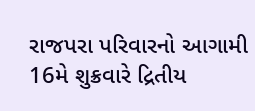રાજપરા પરિવારનો આગામી 16મે શુક્રવારે દ્રિતીય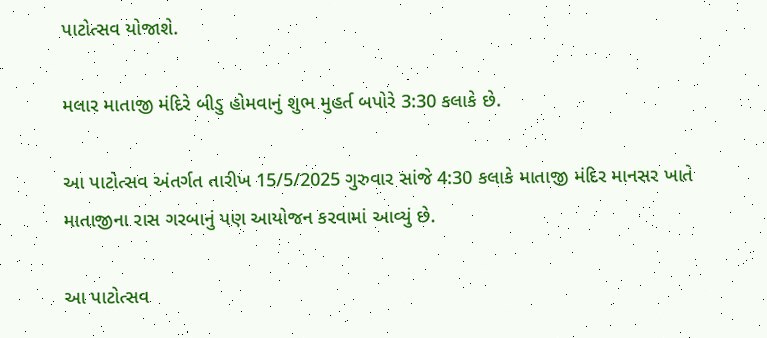પાટોત્સવ યોજાશે.

મલાર માતાજી મંદિરે બીડુ હોમવાનું શુભ મુહર્ત બપોરે 3:30 કલાકે છે.

આ પાટોત્સવ અંતર્ગત તારીખ 15/5/2025 ગુરુવાર સાંજે 4:30 કલાકે માતાજી મંદિર માનસર ખાતે માતાજીના રાસ ગરબાનું પણ આયોજન કરવામાં આવ્યું છે.

આ પાટોત્સવ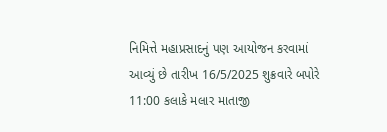નિમિત્તે મહાપ્રસાદનું પણ આયોજન કરવામાં આવ્યું છે તારીખ 16/5/2025 શુક્રવારે બપોરે 11:00 કલાકે મલાર માતાજી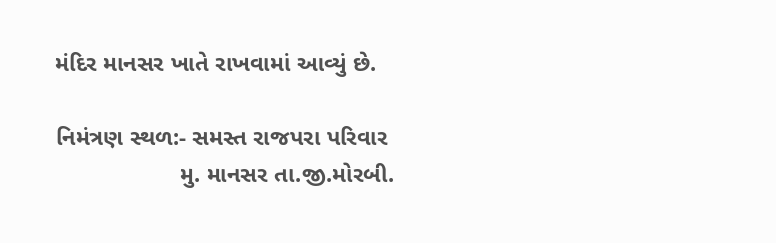મંદિર માનસર ખાતે રાખવામાં આવ્યું છે.

નિમંત્રણ સ્થળ:- સમસ્ત રાજપરા પરિવાર
                   મુ. માનસર તા.જી.મોરબી.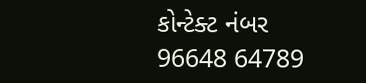કોન્ટેક્ટ નંબર 96648 64789